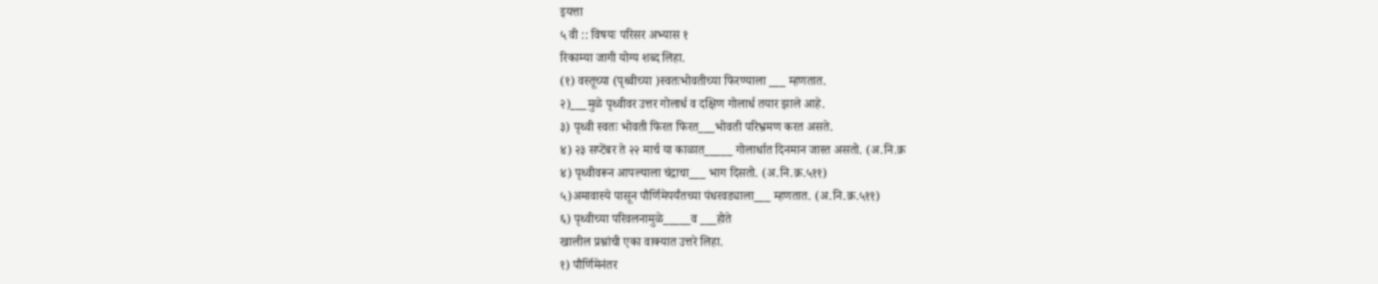इयत्ता
५ वी :: विषयः परिसर अभ्यास १
रिकाम्या जागी योग्य शब्द लिहा.
(१) वस्तूच्या (पृथ्वीच्या )स्वतःभोवतीच्या फिरण्याला ___ म्हणतात.
२)___मुळे पृथ्वीवर उत्तर गोलार्ध व दक्षिण गोलार्ध तयार झाले आहे.
३) पृथ्वी स्वतः भोवती फिरत फिरत___भोवती परिभ्रमण करत असते.
४) २३ सप्टेंबर ते २२ मार्च या काळात_____ गोलार्धात दिनमान जास्त असतो. (अ.नि.क्र
४) पृथ्वीवरून आपल्याला चंद्राचा___ भाग दिसतो. (अ.नि.क्र.५११)
५)अमावास्ये पासून पौर्णिमेपर्यंतच्या पंधरवड्याला___ म्हणतात. (अ.नि.क्र.५११)
६) पृथ्वीच्या परिवलनामुळे_____व ___होते
खालील प्रश्नांची एका वाक्यात उत्तरे लिहा.
१) पौर्णिमेनंतर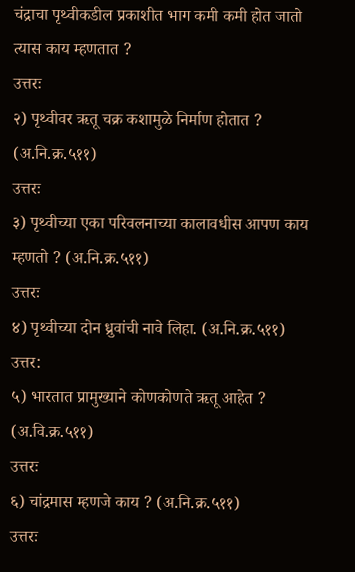चंद्राचा पृथ्वीकडील प्रकाशीत भाग कमी कमी होत जातो त्यास काय म्हणतात ?
उत्तरः
२) पृथ्वीवर ऋतू चक्र कशामुळे निर्माण होतात ? (अ.नि.क्र.५११)
उत्तरः
३) पृथ्वीच्या एका परिवलनाच्या कालावधीस आपण काय म्हणतो ? (अ.नि.क्र.५११)
उत्तरः
४) पृथ्वीच्या दोन ध्रुवांची नावे लिहा. (अ.नि.क्र.५११)
उत्तर:
५) भारतात प्रामुख्याने कोणकोणते ऋतू आहेत ? (अ.वि.क्र.५११)
उत्तरः
६) चांद्रमास म्हणजे काय ? (अ.नि.क्र.५११)
उत्तरः